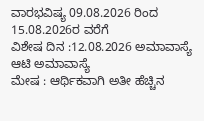ವಾರಭವಿಷ್ಯ 09.08.2026 ರಿಂದ 15.08.2026ರ ವರೆಗೆ
ವಿಶೇಷ ದಿನ :12.08.2026 ಅಮಾವಾಸ್ಯೆ ಆಟಿ ಅಮಾವಾಸ್ಯೆ
ಮೇಷ : ಆರ್ಥಿಕವಾಗಿ ಅತೀ ಹೆಚ್ಚಿನ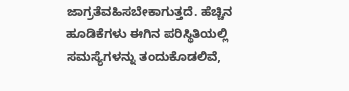ಜಾಗ್ರತೆವಹಿಸಬೇಕಾಗುತ್ತದೆ. ಹೆಚ್ಚಿನ ಹೂಡಿಕೆಗಳು ಈಗಿನ ಪರಿಸ್ಥಿತಿಯಲ್ಲಿ ಸಮಸ್ಯೆಗಳನ್ನು ತಂದುಕೊಡಲಿವೆ,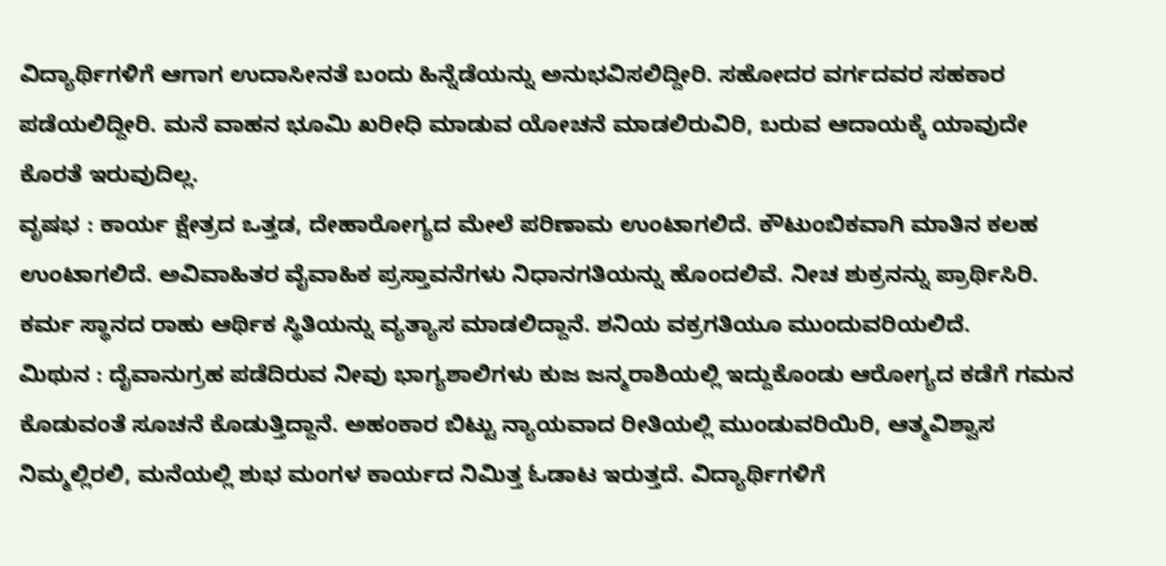ವಿದ್ಯಾರ್ಥಿಗಳಿಗೆ ಆಗಾಗ ಉದಾಸೀನತೆ ಬಂದು ಹಿನ್ನೆಡೆಯನ್ನು ಅನುಭವಿಸಲಿದ್ದೀರಿ. ಸಹೋದರ ವರ್ಗದವರ ಸಹಕಾರ ಪಡೆಯಲಿದ್ದೀರಿ. ಮನೆ ವಾಹನ ಭೂಮಿ ಖರೀಧಿ ಮಾಡುವ ಯೋಚನೆ ಮಾಡಲಿರುವಿರಿ, ಬರುವ ಆದಾಯಕ್ಕೆ ಯಾವುದೇ ಕೊರತೆ ಇರುವುದಿಲ್ಲ.
ವೃಷಭ : ಕಾರ್ಯ ಕ್ಷೇತ್ರದ ಒತ್ತಡ, ದೇಹಾರೋಗ್ಯದ ಮೇಲೆ ಪರಿಣಾಮ ಉಂಟಾಗಲಿದೆ. ಕೌಟುಂಬಿಕವಾಗಿ ಮಾತಿನ ಕಲಹ ಉಂಟಾಗಲಿದೆ. ಅವಿವಾಹಿತರ ವೈವಾಹಿಕ ಪ್ರಸ್ತಾವನೆಗಳು ನಿಧಾನಗತಿಯನ್ನು ಹೊಂದಲಿವೆ. ನೀಚ ಶುಕ್ರನನ್ನು ಪ್ರಾರ್ಥಿಸಿರಿ. ಕರ್ಮ ಸ್ಥಾನದ ರಾಹು ಆರ್ಥಿಕ ಸ್ಥಿತಿಯನ್ನು ವ್ಯತ್ಯಾಸ ಮಾಡಲಿದ್ದಾನೆ. ಶನಿಯ ವಕ್ರಗತಿಯೂ ಮುಂದುವರಿಯಲಿದೆ.
ಮಿಥುನ : ದೈವಾನುಗ್ರಹ ಪಡೆದಿರುವ ನೀವು ಭಾಗ್ಯಶಾಲಿಗಳು ಕುಜ ಜನ್ಮರಾಶಿಯಲ್ಲಿ ಇದ್ದುಕೊಂಡು ಆರೋಗ್ಯದ ಕಡೆಗೆ ಗಮನ ಕೊಡುವಂತೆ ಸೂಚನೆ ಕೊಡುತ್ತಿದ್ದಾನೆ. ಅಹಂಕಾರ ಬಿಟ್ಟು ನ್ಯಾಯವಾದ ರೀತಿಯಲ್ಲಿ ಮುಂಡುವರಿಯಿರಿ, ಆತ್ಮವಿಶ್ವಾಸ ನಿಮ್ಮಲ್ಲಿರಲಿ, ಮನೆಯಲ್ಲಿ ಶುಭ ಮಂಗಳ ಕಾರ್ಯದ ನಿಮಿತ್ತ ಓಡಾಟ ಇರುತ್ತದೆ. ವಿದ್ಯಾರ್ಥಿಗಳಿಗೆ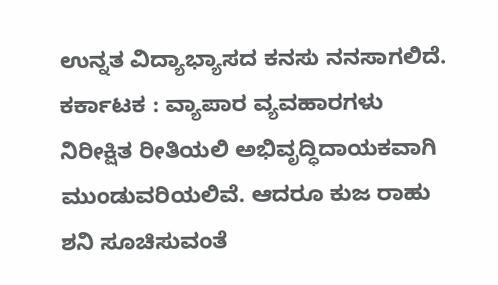ಉನ್ನತ ವಿದ್ಯಾಭ್ಯಾಸದ ಕನಸು ನನಸಾಗಲಿದೆ.
ಕರ್ಕಾಟಕ : ವ್ಯಾಪಾರ ವ್ಯವಹಾರಗಳು ನಿರೀಕ್ಷಿತ ರೀತಿಯಲಿ ಅಭಿವೃದ್ಧಿದಾಯಕವಾಗಿ ಮುಂಡುವರಿಯಲಿವೆ. ಆದರೂ ಕುಜ ರಾಹು ಶನಿ ಸೂಚಿಸುವಂತೆ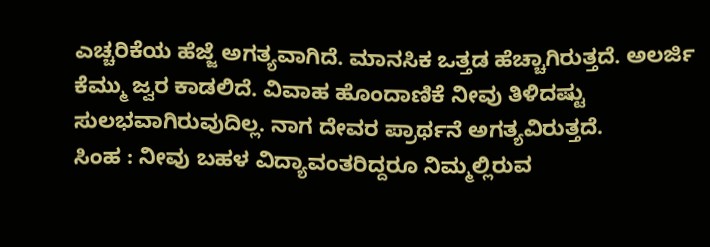ಎಚ್ಚರಿಕೆಯ ಹೆಜ್ಜೆ ಅಗತ್ಯವಾಗಿದೆ. ಮಾನಸಿಕ ಒತ್ತಡ ಹೆಚ್ಚಾಗಿರುತ್ತದೆ. ಅಲರ್ಜಿ ಕೆಮ್ಮು ಜ್ವರ ಕಾಡಲಿದೆ. ವಿವಾಹ ಹೊಂದಾಣಿಕೆ ನೀವು ತಿಳಿದಷ್ಟು ಸುಲಭವಾಗಿರುವುದಿಲ್ಲ. ನಾಗ ದೇವರ ಪ್ರಾರ್ಥನೆ ಅಗತ್ಯವಿರುತ್ತದೆ.
ಸಿಂಹ : ನೀವು ಬಹಳ ವಿದ್ಯಾವಂತರಿದ್ದರೂ ನಿಮ್ಮಲ್ಲಿರುವ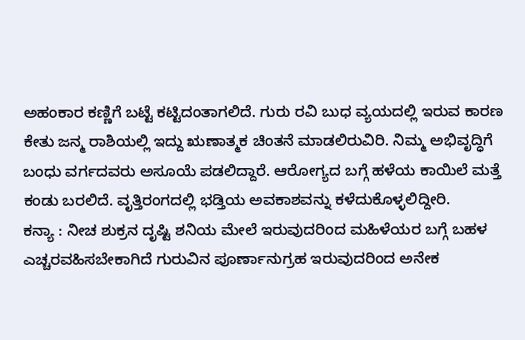ಅಹಂಕಾರ ಕಣ್ಣಿಗೆ ಬಟ್ಟೆ ಕಟ್ಟಿದಂತಾಗಲಿದೆ. ಗುರು ರವಿ ಬುಧ ವ್ಯಯದಲ್ಲಿ ಇರುವ ಕಾರಣ ಕೇತು ಜನ್ಮ ರಾಶಿಯಲ್ಲಿ ಇದ್ದು ಋಣಾತ್ಮಕ ಚಿಂತನೆ ಮಾಡಲಿರುವಿರಿ. ನಿಮ್ಮ ಅಭಿವೃದ್ಧಿಗೆ ಬಂಧು ವರ್ಗದವರು ಅಸೂಯೆ ಪಡಲಿದ್ದಾರೆ. ಆರೋಗ್ಯದ ಬಗ್ಗೆ ಹಳೆಯ ಕಾಯಿಲೆ ಮತ್ತೆ ಕಂಡು ಬರಲಿದೆ. ವೃತ್ತಿರಂಗದಲ್ಲಿ ಭಡ್ತಿಯ ಅವಕಾಶವನ್ನು ಕಳೆದುಕೊಳ್ಳಲಿದ್ದೀರಿ.
ಕನ್ಯಾ : ನೀಚ ಶುಕ್ರನ ದೃಷ್ಟಿ ಶನಿಯ ಮೇಲೆ ಇರುವುದರಿಂದ ಮಹಿಳೆಯರ ಬಗ್ಗೆ ಬಹಳ ಎಚ್ಚರವಹಿಸಬೇಕಾಗಿದೆ ಗುರುವಿನ ಪೂರ್ಣಾನುಗ್ರಹ ಇರುವುದರಿಂದ ಅನೇಕ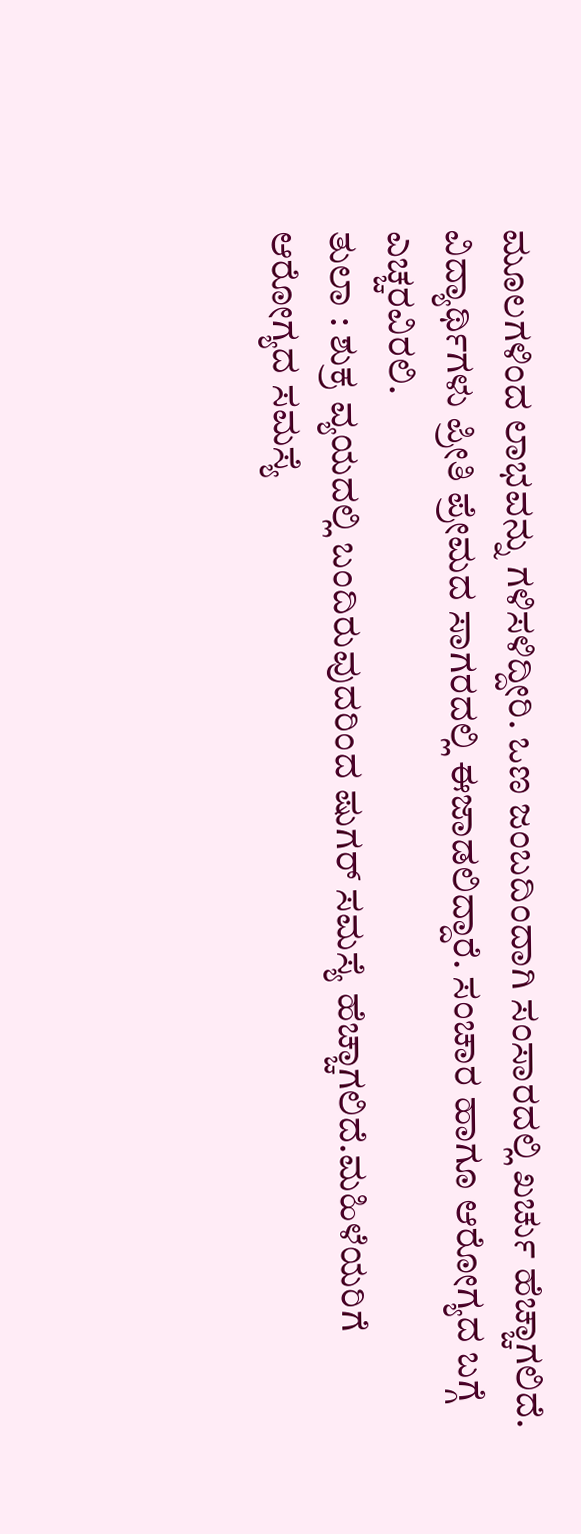ಮೂಲಗಳಿಂದ ಲಾಭವನ್ನು ಗಳಿಸಳಿದ್ದೀರಿ. ಒಣ ಜಂಬದಿಂದಾಗಿ ಸಂಸಾರದಲ್ಲಿ ಖರ್ಚು ಹೆಚ್ಚಾಗಲಿದೆ. ವಿದ್ಯಾರ್ಥಿಗಳು ಪ್ರೀತಿ ಪ್ರೇಮದ ಸಾಗರದಲ್ಲಿ ಈಜಾಡಲಿದ್ದಾರೆ. ಸಂಚಾರ ಹಾಗೂ ಆರೋಗ್ಯದ ಬಗ್ಗೆ ಎಚ್ಚರವಿರಲಿ.
ತುಲಾ : ಶುಕ್ರ ವ್ಯಯದಲ್ಲಿ ಬಂದಿರುವುದರಿಂದ ಷುಗರ್ ಸಮಸ್ಯೆ ಹೆಚ್ಚಾಗಲಿದೆ.ಮಹಿಳೆಯರಿಗೆ ಆರೋಗ್ಯದ ಸಮಸ್ಯೆ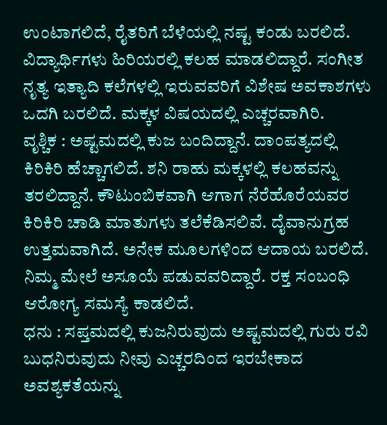ಉಂಟಾಗಲಿದೆ, ರೈತರಿಗೆ ಬೆಳೆಯಲ್ಲಿ ನಷ್ಟ ಕಂಡು ಬರಲಿದೆ. ವಿದ್ಯಾರ್ಥಿಗಳು ಹಿರಿಯರಲ್ಲಿ ಕಲಹ ಮಾಡಲಿದ್ದಾರೆ. ಸಂಗೀತ ನೃತ್ಯ ಇತ್ಯಾದಿ ಕಲೆಗಳಲ್ಲಿ ಇರುವವರಿಗೆ ವಿಶೇಷ ಅವಕಾಶಗಳು ಒದಗಿ ಬರಲಿದೆ. ಮಕ್ಕಳ ವಿಷಯದಲ್ಲಿ ಎಚ್ಚರವಾಗಿರಿ.
ವೃಶ್ಚಿಕ : ಅಷ್ಟಮದಲ್ಲಿ ಕುಜ ಬಂದಿದ್ದಾನೆ. ದಾಂಪತ್ಯದಲ್ಲಿ ಕಿರಿಕಿರಿ ಹೆಚ್ಚಾಗಲಿದೆ. ಶನಿ ರಾಹು ಮಕ್ಕಳಲ್ಲಿ ಕಲಹವನ್ನು ತರಲಿದ್ದಾನೆ. ಕೌಟುಂಬಿಕವಾಗಿ ಆಗಾಗ ನೆರೆಹೊರೆಯವರ ಕಿರಿಕಿರಿ ಚಾಡಿ ಮಾತುಗಳು ತಲೆಕೆಡಿಸಲಿವೆ. ದೈವಾನುಗ್ರಹ ಉತ್ತಮವಾಗಿದೆ. ಅನೇಕ ಮೂಲಗಳಿಂದ ಆದಾಯ ಬರಲಿದೆ. ನಿಮ್ಮ ಮೇಲೆ ಅಸೂಯೆ ಪಡುವವರಿದ್ದಾರೆ. ರಕ್ತ ಸಂಬಂಧಿ ಆರೋಗ್ಯ ಸಮಸ್ಯೆ ಕಾಡಲಿದೆ.
ಧನು : ಸಪ್ತಮದಲ್ಲಿ ಕುಜನಿರುವುದು ಅಷ್ಟಮದಲ್ಲಿ ಗುರು ರವಿ ಬುಧನಿರುವುದು ನೀವು ಎಚ್ಚರದಿಂದ ಇರಬೇಕಾದ ಅವಶ್ಯಕತೆಯನ್ನು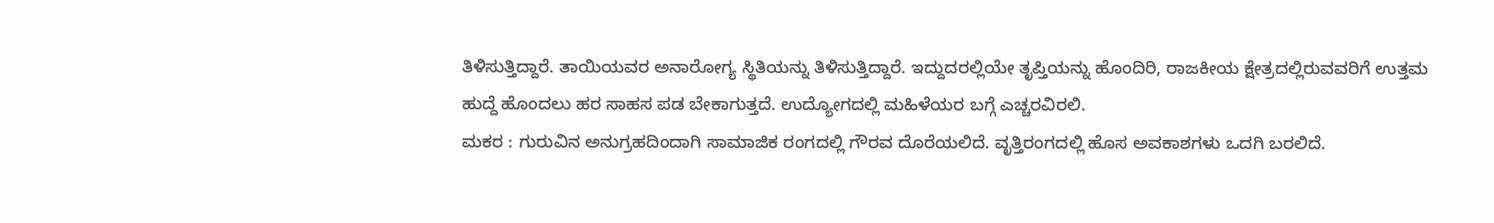ತಿಳಿಸುತ್ತಿದ್ದಾರೆ. ತಾಯಿಯವರ ಅನಾರೋಗ್ಯ ಸ್ಥಿತಿಯನ್ನು ತಿಳಿಸುತ್ತಿದ್ದಾರೆ. ಇದ್ದುದರಲ್ಲಿಯೇ ತೃಪ್ತಿಯನ್ನು ಹೊಂದಿರಿ, ರಾಜಕೀಯ ಕ್ಷೇತ್ರದಲ್ಲಿರುವವರಿಗೆ ಉತ್ತಮ ಹುದ್ದೆ ಹೊಂದಲು ಹರ ಸಾಹಸ ಪಡ ಬೇಕಾಗುತ್ತದೆ. ಉದ್ಯೋಗದಲ್ಲಿ ಮಹಿಳೆಯರ ಬಗ್ಗೆ ಎಚ್ಚರವಿರಲಿ.
ಮಕರ : ಗುರುವಿನ ಅನುಗ್ರಹದಿಂದಾಗಿ ಸಾಮಾಜಿಕ ರಂಗದಲ್ಲಿ ಗೌರವ ದೊರೆಯಲಿದೆ. ವೃತ್ತಿರಂಗದಲ್ಲಿ ಹೊಸ ಅವಕಾಶಗಳು ಒದಗಿ ಬರಲಿದೆ.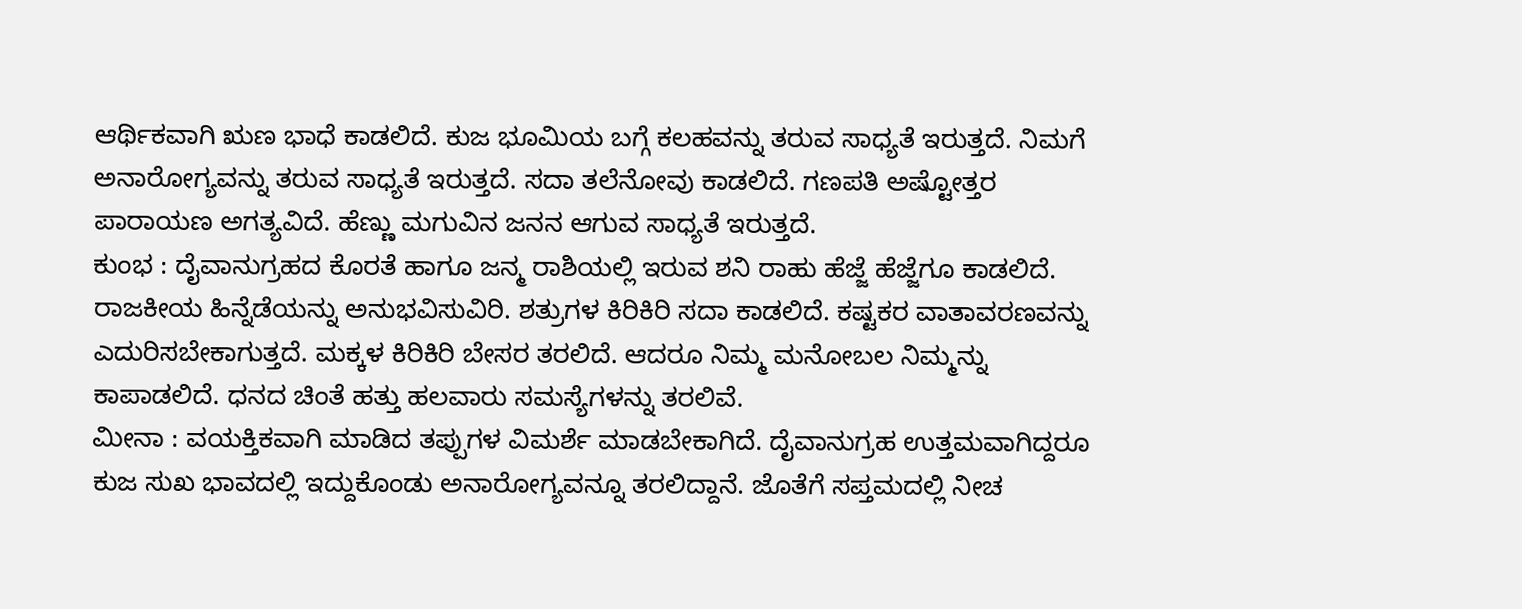ಆರ್ಥಿಕವಾಗಿ ಋಣ ಭಾಧೆ ಕಾಡಲಿದೆ. ಕುಜ ಭೂಮಿಯ ಬಗ್ಗೆ ಕಲಹವನ್ನು ತರುವ ಸಾಧ್ಯತೆ ಇರುತ್ತದೆ. ನಿಮಗೆ ಅನಾರೋಗ್ಯವನ್ನು ತರುವ ಸಾಧ್ಯತೆ ಇರುತ್ತದೆ. ಸದಾ ತಲೆನೋವು ಕಾಡಲಿದೆ. ಗಣಪತಿ ಅಷ್ಟೋತ್ತರ ಪಾರಾಯಣ ಅಗತ್ಯವಿದೆ. ಹೆಣ್ಣು ಮಗುವಿನ ಜನನ ಆಗುವ ಸಾಧ್ಯತೆ ಇರುತ್ತದೆ.
ಕುಂಭ : ದೈವಾನುಗ್ರಹದ ಕೊರತೆ ಹಾಗೂ ಜನ್ಮ ರಾಶಿಯಲ್ಲಿ ಇರುವ ಶನಿ ರಾಹು ಹೆಜ್ಜೆ ಹೆಜ್ಜೆಗೂ ಕಾಡಲಿದೆ. ರಾಜಕೀಯ ಹಿನ್ನೆಡೆಯನ್ನು ಅನುಭವಿಸುವಿರಿ. ಶತ್ರುಗಳ ಕಿರಿಕಿರಿ ಸದಾ ಕಾಡಲಿದೆ. ಕಷ್ಟಕರ ವಾತಾವರಣವನ್ನು ಎದುರಿಸಬೇಕಾಗುತ್ತದೆ. ಮಕ್ಕಳ ಕಿರಿಕಿರಿ ಬೇಸರ ತರಲಿದೆ. ಆದರೂ ನಿಮ್ಮ ಮನೋಬಲ ನಿಮ್ಮನ್ನು ಕಾಪಾಡಲಿದೆ. ಧನದ ಚಿಂತೆ ಹತ್ತು ಹಲವಾರು ಸಮಸ್ಯೆಗಳನ್ನು ತರಲಿವೆ.
ಮೀನಾ : ವಯಕ್ತಿಕವಾಗಿ ಮಾಡಿದ ತಪ್ಪುಗಳ ವಿಮರ್ಶೆ ಮಾಡಬೇಕಾಗಿದೆ. ದೈವಾನುಗ್ರಹ ಉತ್ತಮವಾಗಿದ್ದರೂ ಕುಜ ಸುಖ ಭಾವದಲ್ಲಿ ಇದ್ದುಕೊಂಡು ಅನಾರೋಗ್ಯವನ್ನೂ ತರಲಿದ್ದಾನೆ. ಜೊತೆಗೆ ಸಪ್ತಮದಲ್ಲಿ ನೀಚ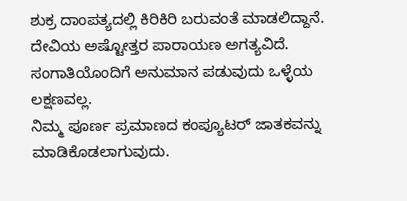ಶುಕ್ರ ದಾಂಪತ್ಯದಲ್ಲಿ ಕಿರಿಕಿರಿ ಬರುವಂತೆ ಮಾಡಲಿದ್ದಾನೆ. ದೇವಿಯ ಅಷ್ಟೋತ್ತರ ಪಾರಾಯಣ ಅಗತ್ಯವಿದೆ. ಸಂಗಾತಿಯೊಂದಿಗೆ ಅನುಮಾನ ಪಡುವುದು ಒಳ್ಳೆಯ ಲಕ್ಷಣವಲ್ಲ.
ನಿಮ್ಮ ಪೂರ್ಣ ಪ್ರಮಾಣದ ಕಂಪ್ಯೂಟರ್ ಜಾತಕವನ್ನು ಮಾಡಿಕೊಡಲಾಗುವುದು.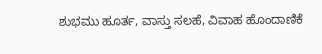ಶುಭಮು ಹೂರ್ತ, ವಾಸ್ತು ಸಲಹೆ, ವಿವಾಹ ಹೊಂದಾಣಿಕೆ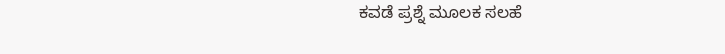ಕವಡೆ ಪ್ರಶ್ನೆ ಮೂಲಕ ಸಲಹೆ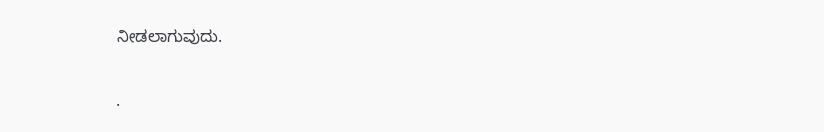ನೀಡಲಾಗುವುದು.

.